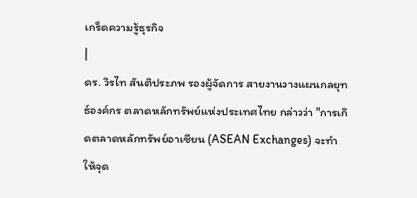เกร็ดความรู้ธุรกิจ
|
ดร. วิรไท สันติประภพ รองผู้จัดการ สายงานวางแผนกลยุทธ์องค์กร ตลาดหลักทรัพย์แห่งประเทศไทย กล่าวว่า "การเกิดตลาดหลักทรัพย์อาเซียน (ASEAN Exchanges) จะทำให้จุด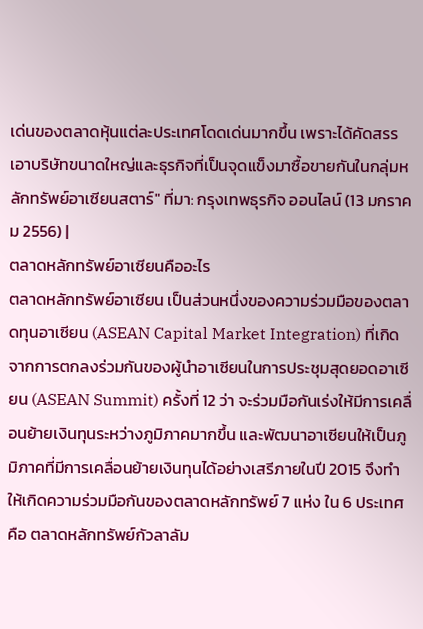เด่นของตลาดหุ้นแต่ละประเทศโดดเด่นมากขึ้น เพราะได้คัดสรรเอาบริษัทขนาดใหญ่และธุรกิจที่เป็นจุดแข็งมาซื้อขายกันในกลุ่มหลักทรัพย์อาเซียนสตาร์" ที่มา: กรุงเทพธุรกิจ ออนไลน์ (13 มกราคม 2556) |
ตลาดหลักทรัพย์อาเซียนคืออะไร
ตลาดหลักทรัพย์อาเซียน เป็นส่วนหนึ่งของความร่วมมือของตลาดทุนอาเซียน (ASEAN Capital Market Integration) ที่เกิดจากการตกลงร่วมกันของผู้นำอาเซียนในการประชุมสุดยอดอาเซียน (ASEAN Summit) ครั้งที่ 12 ว่า จะร่วมมือกันเร่งให้มีการเคลื่อนย้ายเงินทุนระหว่างภูมิภาคมากขึ้น และพัฒนาอาเซียนให้เป็นภูมิภาคที่มีการเคลื่อนย้ายเงินทุนได้อย่างเสรีภายในปี 2015 จึงทำให้เกิดความร่วมมือกันของตลาดหลักทรัพย์ 7 แห่ง ใน 6 ประเทศ คือ ตลาดหลักทรัพย์กัวลาลัม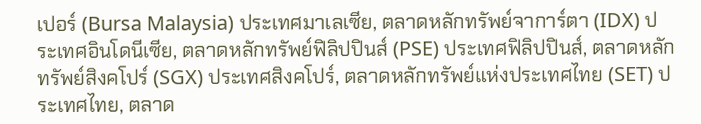เปอร์ (Bursa Malaysia) ประเทศมาเลเซีย, ตลาดหลักทรัพย์จาการ์ตา (IDX) ประเทศอินโดนีเซีย, ตลาดหลักทรัพย์ฟิลิปปินส์ (PSE) ประเทศฟิลิปปินส์, ตลาดหลักทรัพย์สิงคโปร์ (SGX) ประเทศสิงคโปร์, ตลาดหลักทรัพย์แห่งประเทศไทย (SET) ประเทศไทย, ตลาด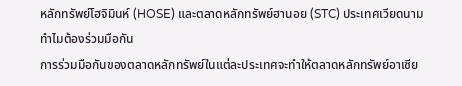หลักทรัพย์โฮจิมินห์ (HOSE) และตลาดหลักทรัพย์ฮานอย (STC) ประเทศเวียดนาม
ทำไมต้องร่วมมือกัน
การร่วมมือกันของตลาดหลักทรัพย์ในแต่ละประเทศจะทำให้ตลาดหลักทรัพย์อาเซีย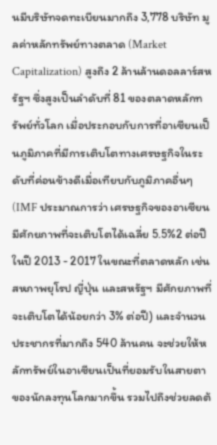นมีบริษัทจดทะเบียนมากถึง 3,778 บริษัท มูลค่าหลักทรัพย์ทางตลาด (Market Capitalization) สูงถึง 2 ล้านล้านดอลลาร์สหรัฐฯ ซึ่งสูงเป็นลำดับที่ 81 ของตลาดหลักทรัพย์ทั่วโลก เมื่อประกอบกับการที่อาเซียนเป็นภูมิภาคที่มีการเติบโตทางเศรษฐกิจในระดับที่ค่อนข้างดีเมื่อเทียบกับภูมิภาคอื่นๆ (IMF ประมาณการว่า เศรษฐกิจของอาเซียนมีศักยภาพที่จะเติบโตได้เฉลี่ย 5.5%2 ต่อปี ในปี 2013 - 2017 ในขณะที่ตลาดหลัก เช่น สหภาพยุโรป ญี่ปุ่น และสหรัฐฯ มีศักยภาพที่จะเติบโตได้น้อยกว่า 3% ต่อปี) และจำนวนประชากรที่มากถึง 540 ล้านคน จะช่วยให้หลักทรัพย์ในอาเซียนเป็นที่ยอมรับในสายตาของนักลงทุนโลกมากขึ้น รวมไปถึงช่วยลดต้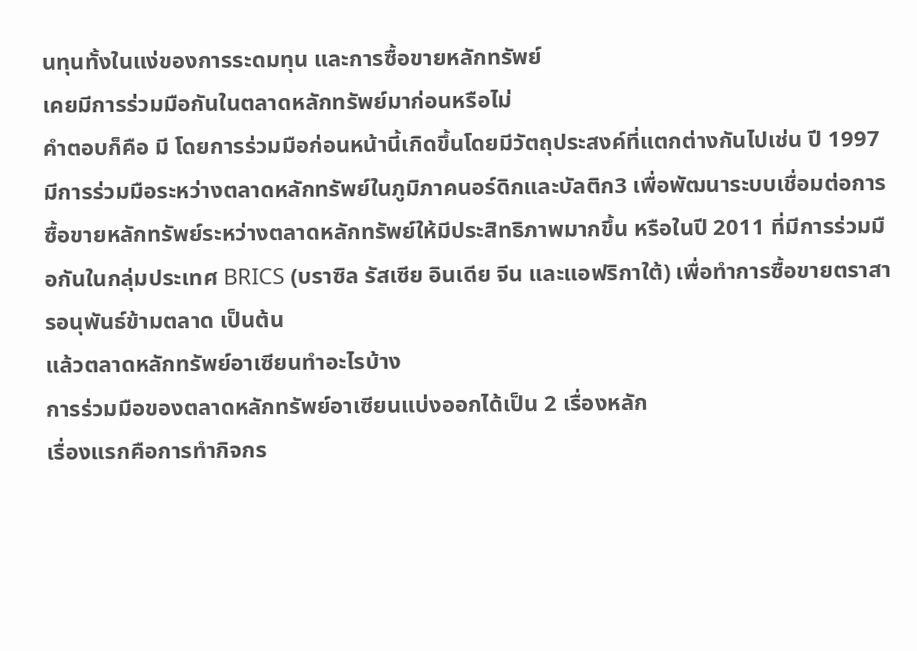นทุนทั้งในแง่ของการระดมทุน และการซื้อขายหลักทรัพย์
เคยมีการร่วมมือกันในตลาดหลักทรัพย์มาก่อนหรือไม่
คำตอบก็คือ มี โดยการร่วมมือก่อนหน้านี้เกิดขึ้นโดยมีวัตถุประสงค์ที่แตกต่างกันไปเช่น ปี 1997 มีการร่วมมือระหว่างตลาดหลักทรัพย์ในภูมิภาคนอร์ดิกและบัลติก3 เพื่อพัฒนาระบบเชื่อมต่อการซื้อขายหลักทรัพย์ระหว่างตลาดหลักทรัพย์ให้มีประสิทธิภาพมากขึ้น หรือในปี 2011 ที่มีการร่วมมือกันในกลุ่มประเทศ BRICS (บราซิล รัสเซีย อินเดีย จีน และแอฟริกาใต้) เพื่อทำการซื้อขายตราสารอนุพันธ์ข้ามตลาด เป็นต้น
แล้วตลาดหลักทรัพย์อาเซียนทำอะไรบ้าง
การร่วมมือของตลาดหลักทรัพย์อาเซียนแบ่งออกได้เป็น 2 เรื่องหลัก
เรื่องแรกคือการทำกิจกร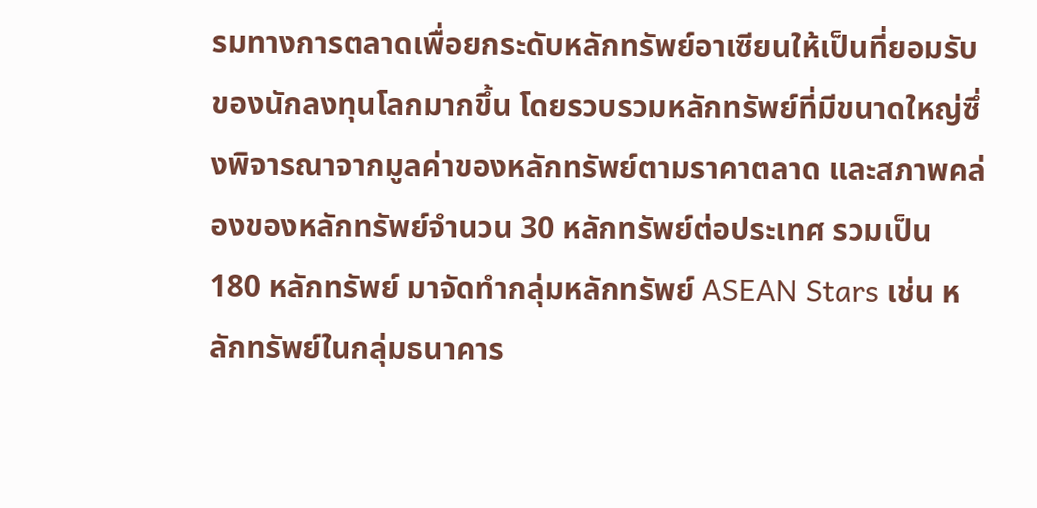รมทางการตลาดเพื่อยกระดับหลักทรัพย์อาเซียนให้เป็นที่ยอมรับของนักลงทุนโลกมากขึ้น โดยรวบรวมหลักทรัพย์ที่มีขนาดใหญ่ซึ่งพิจารณาจากมูลค่าของหลักทรัพย์ตามราคาตลาด และสภาพคล่องของหลักทรัพย์จำนวน 30 หลักทรัพย์ต่อประเทศ รวมเป็น 180 หลักทรัพย์ มาจัดทำกลุ่มหลักทรัพย์ ASEAN Stars เช่น หลักทรัพย์ในกลุ่มธนาคาร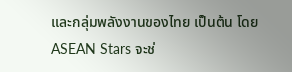และกลุ่มพลังงานของไทย เป็นต้น โดย ASEAN Stars จะช่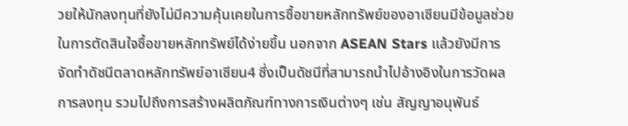วยให้นักลงทุนที่ยังไม่มีความคุ้นเคยในการซื้อขายหลักทรัพย์ของอาเซียนมีข้อมูลช่วยในการตัดสินใจซื้อขายหลักทรัพย์ได้ง่ายขึ้น นอกจาก ASEAN Stars แล้วยังมีการจัดทำดัชนีตลาดหลักทรัพย์อาเซียน4 ซึ่งเป็นดัชนีที่สามารถนำไปอ้างอิงในการวัดผลการลงทุน รวมไปถึงการสร้างผลิตภัณฑ์ทางการเงินต่างๆ เช่น สัญญาอนุพันธ์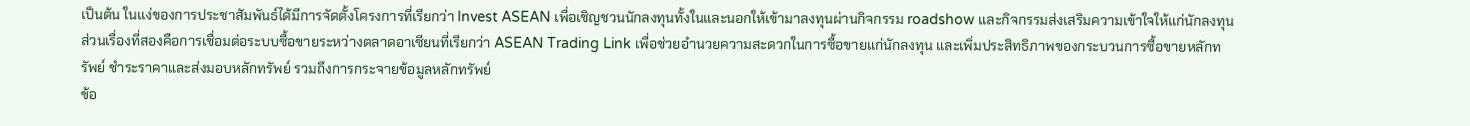เป็นต้น ในแง่ของการประชาสัมพันธ์ได้มีการจัดตั้งโครงการที่เรียกว่า Invest ASEAN เพื่อเชิญชวนนักลงทุนทั้งในและนอกให้เข้ามาลงทุนผ่านกิจกรรม roadshow และกิจกรรมส่งเสริมความเข้าใจให้แก่นักลงทุน
ส่วนเรื่องที่สองคือการเชื่อมต่อระบบซื้อขายระหว่างตลาดอาเซียนที่เรียกว่า ASEAN Trading Link เพื่อช่วยอำนวยความสะดวกในการซื้อขายแก่นักลงทุน และเพิ่มประสิทธิภาพของกระบวนการซื้อขายหลักทรัพย์ ชำระราคาและส่งมอบหลักทรัพย์ รวมถึงการกระจายข้อมูลหลักทรัพย์
ข้อ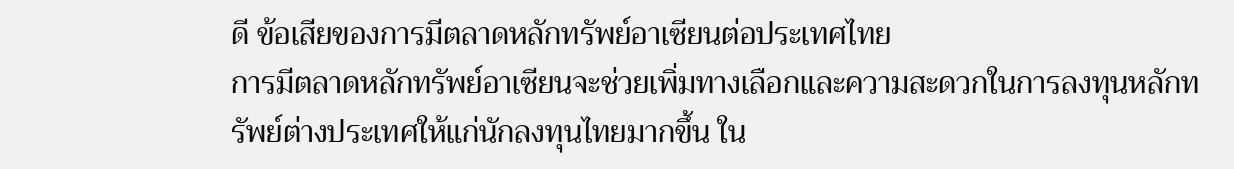ดี ข้อเสียของการมีตลาดหลักทรัพย์อาเซียนต่อประเทศไทย
การมีตลาดหลักทรัพย์อาเซียนจะช่วยเพิ่มทางเลือกและความสะดวกในการลงทุนหลักทรัพย์ต่างประเทศให้แก่นักลงทุนไทยมากขึ้น ใน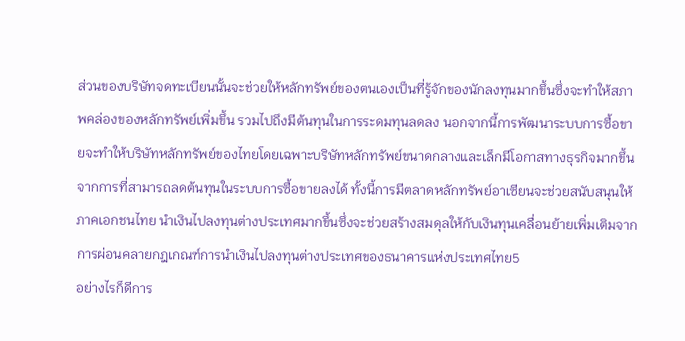ส่วนของบริษัทจดทะเบียนนั้นจะช่วยให้หลักทรัพย์ของตนเองเป็นที่รู้จักของนักลงทุนมากขึ้นซึ่งจะทำให้สภาพคล่องของหลักทรัพย์เพิ่มขึ้น รวมไปถึงมีต้นทุนในการระดมทุนลดลง นอกจากนี้การพัฒนาระบบการซื้อขายจะทำให้บริษัทหลักทรัพย์ของไทยโดยเฉพาะบริษัทหลักทรัพย์ขนาดกลางและเล็กมีโอกาสทางธุรกิจมากขึ้นจากการที่สามารถลดต้นทุนในระบบการซื้อขายลงได้ ทั้งนี้การมีตลาดหลักทรัพย์อาเซียนจะช่วยสนับสนุนให้ภาคเอกชนไทย นำเงินไปลงทุนต่างประเทศมากขึ้นซึ่งจะช่วยสร้างสมดุลให้กับเงินทุนเคลื่อนย้ายเพิ่มเติมจากการผ่อนคลายกฎเกณฑ์การนำเงินไปลงทุนต่างประเทศของธนาคารแห่งประเทศไทย5
อย่างไรก็ดีการ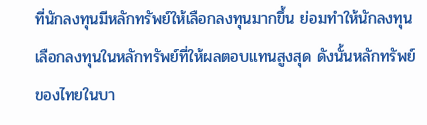ที่นักลงทุนมีหลักทรัพย์ให้เลือกลงทุนมากขึ้น ย่อมทำให้นักลงทุนเลือกลงทุนในหลักทรัพย์ที่ให้ผลตอบแทนสูงสุด ดังนั้นหลักทรัพย์ของไทยในบา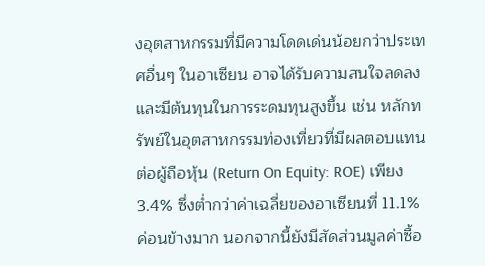งอุตสาหกรรมที่มีความโดดเด่นน้อยกว่าประเทศอื่นๆ ในอาเซียน อาจได้รับความสนใจลดลง และมีต้นทุนในการระดมทุนสูงขึ้น เช่น หลักทรัพย์ในอุตสาหกรรมท่องเที่ยวที่มีผลตอบแทนต่อผู้ถือหุ้น (Return On Equity: ROE) เพียง 3.4% ซึ่งต่ำกว่าค่าเฉลี่ยของอาเซียนที่ 11.1% ค่อนข้างมาก นอกจากนี้ยังมีสัดส่วนมูลค่าซื้อ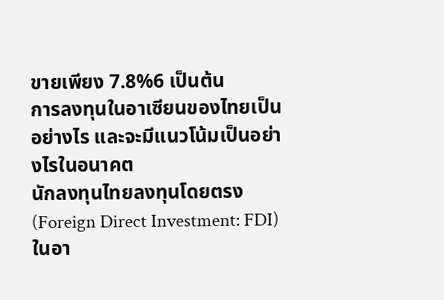ขายเพียง 7.8%6 เป็นต้น
การลงทุนในอาเซียนของไทยเป็นอย่างไร และจะมีแนวโน้มเป็นอย่างไรในอนาคต
นักลงทุนไทยลงทุนโดยตรง (Foreign Direct Investment: FDI) ในอา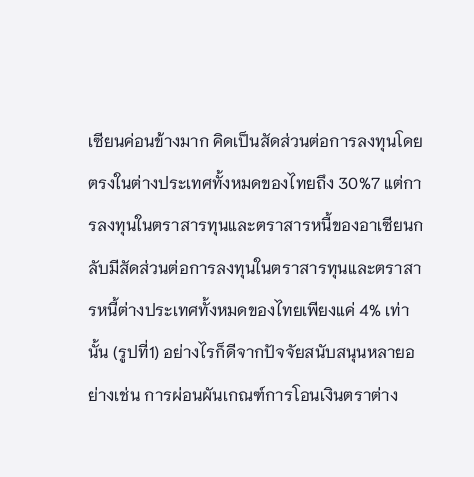เซียนค่อนข้างมาก คิดเป็นสัดส่วนต่อการลงทุนโดยตรงในต่างประเทศทั้งหมดของไทยถึง 30%7 แต่การลงทุนในตราสารทุนและตราสารหนี้ของอาเซียนกลับมีสัดส่วนต่อการลงทุนในตราสารทุนและตราสารหนี้ต่างประเทศทั้งหมดของไทยเพียงแค่ 4% เท่านั้น (รูปที่1) อย่างไรก็ดีจากปัจจัยสนับสนุนหลายอย่างเช่น การผ่อนผันเกณฑ์การโอนเงินตราต่าง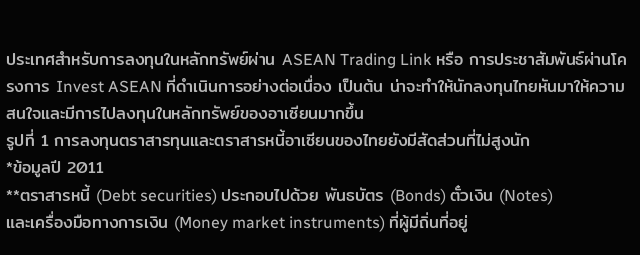ประเทศสำหรับการลงทุนในหลักทรัพย์ผ่าน ASEAN Trading Link หรือ การประชาสัมพันธ์ผ่านโครงการ Invest ASEAN ที่ดำเนินการอย่างต่อเนื่อง เป็นต้น น่าจะทำให้นักลงทุนไทยหันมาให้ความสนใจและมีการไปลงทุนในหลักทรัพย์ของอาเซียนมากขึ้น
รูปที่ 1 การลงทุนตราสารทุนและตราสารหนี้อาเซียนของไทยยังมีสัดส่วนที่ไม่สูงนัก
*ข้อมูลปี 2011
**ตราสารหนี้ (Debt securities) ประกอบไปด้วย พันธบัตร (Bonds) ตั๋วเงิน (Notes)
และเครื่องมือทางการเงิน (Money market instruments) ที่ผู้มีถิ่นที่อยู่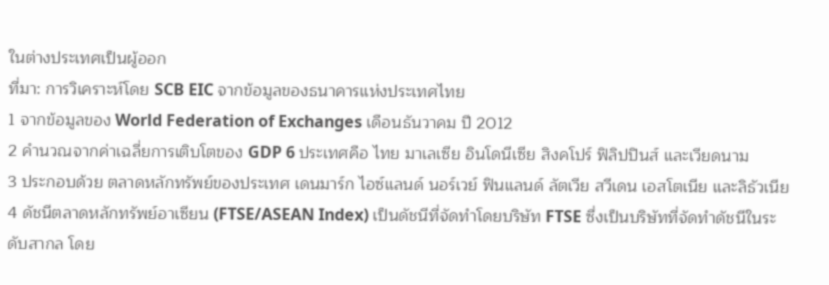ในต่างประเทศเป็นผู้ออก
ที่มา: การวิเคราะห์โดย SCB EIC จากข้อมูลของธนาคารแห่งประเทศไทย
1 จากข้อมูลของ World Federation of Exchanges เดือนธันวาคม ปี 2012
2 คำนวณจากค่าเฉลี่ยการเติบโตของ GDP 6 ประเทศคือ ไทย มาเลเซีย อินโดนีเซีย สิงคโปร์ ฟิลิปปินส์ และเวียดนาม
3 ประกอบด้วย ตลาดหลักทรัพย์ของประเทศ เดนมาร์ก ไอซ์แลนด์ นอร์เวย์ ฟินแลนด์ ลัตเวีย สวีเดน เอสโตเนีย และลิธัวเนีย
4 ดัชนีตลาดหลักทรัพย์อาเซียน (FTSE/ASEAN Index) เป็นดัชนีที่จัดทำโดยบริษัท FTSE ซึ่งเป็นบริษัทที่จัดทำดัชนีในระดับสากล โดย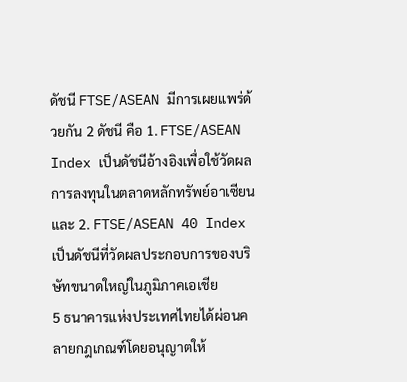ดัชนี FTSE/ASEAN มีการเผยแพร่ด้วยกัน 2 ดัชนี คือ 1. FTSE/ASEAN Index เป็นดัชนีอ้างอิงเพื่อใช้วัดผลการลงทุนในตลาดหลักทรัพย์อาเซียน และ 2. FTSE/ASEAN 40 Index เป็นดัชนีที่วัดผลประกอบการของบริษัทขนาดใหญ่ในภูมิภาคเอเชีย
5 ธนาคารแห่งประเทศไทยได้ผ่อนคลายกฎเกณฑ์โดยอนุญาตให้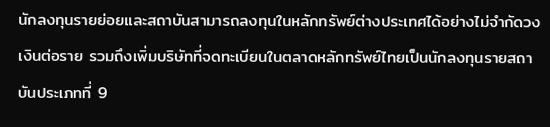นักลงทุนรายย่อยและสถาบันสามารถลงทุนในหลักทรัพย์ต่างประเทศได้อย่างไม่จำกัดวงเงินต่อราย รวมถึงเพิ่มบริษัทที่จดทะเบียนในตลาดหลักทรัพย์ไทยเป็นนักลงทุนรายสถาบันประเภทที่ 9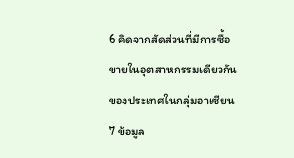6 คิดจากสัดส่วนที่มีการซื้อขายในอุตสาหกรรมเดียวกันของประเทศในกลุ่มอาเซียน
7 ข้อมูล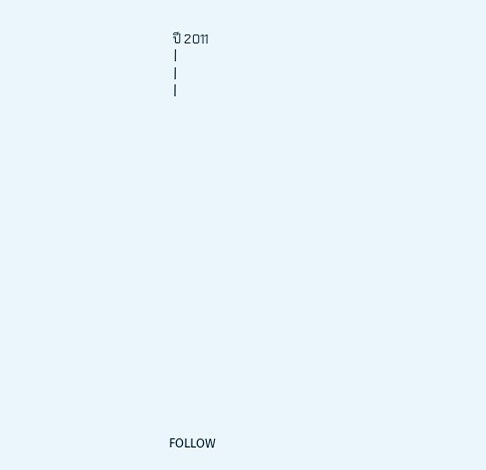ปี 2011
|
|
|



















FOLLOW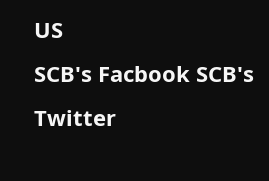US
SCB's Facbook SCB's Twitter